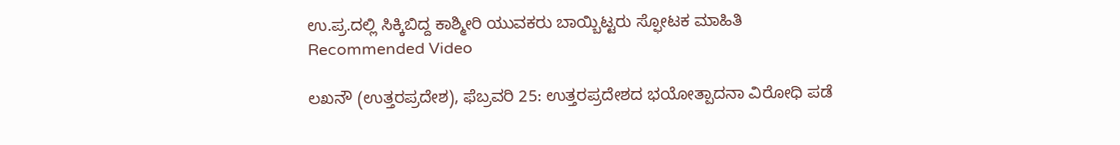ಉ.ಪ್ರ.ದಲ್ಲಿ ಸಿಕ್ಕಿಬಿದ್ದ ಕಾಶ್ಮೀರಿ ಯುವಕರು ಬಾಯ್ಬಿಟ್ಟರು ಸ್ಫೋಟಕ ಮಾಹಿತಿ
Recommended Video

ಲಖನೌ (ಉತ್ತರಪ್ರದೇಶ), ಫೆಬ್ರವರಿ 25: ಉತ್ತರಪ್ರದೇಶದ ಭಯೋತ್ಪಾದನಾ ವಿರೋಧಿ ಪಡೆ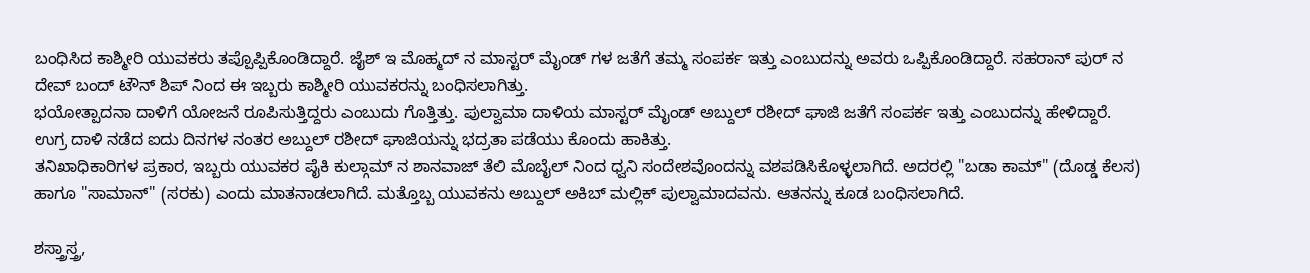ಬಂಧಿಸಿದ ಕಾಶ್ಮೀರಿ ಯುವಕರು ತಪ್ಪೊಪ್ಪಿಕೊಂಡಿದ್ದಾರೆ. ಜೈಶ್ ಇ ಮೊಹ್ಮದ್ ನ ಮಾಸ್ಟರ್ ಮೈಂಡ್ ಗಳ ಜತೆಗೆ ತಮ್ಮ ಸಂಪರ್ಕ ಇತ್ತು ಎಂಬುದನ್ನು ಅವರು ಒಪ್ಪಿಕೊಂಡಿದ್ದಾರೆ. ಸಹರಾನ್ ಪುರ್ ನ ದೇವ್ ಬಂದ್ ಟೌನ್ ಶಿಪ್ ನಿಂದ ಈ ಇಬ್ಬರು ಕಾಶ್ಮೀರಿ ಯುವಕರನ್ನು ಬಂಧಿಸಲಾಗಿತ್ತು.
ಭಯೋತ್ಪಾದನಾ ದಾಳಿಗೆ ಯೋಜನೆ ರೂಪಿಸುತ್ತಿದ್ದರು ಎಂಬುದು ಗೊತ್ತಿತ್ತು. ಪುಲ್ವಾಮಾ ದಾಳಿಯ ಮಾಸ್ಟರ್ ಮೈಂಡ್ ಅಬ್ದುಲ್ ರಶೀದ್ ಘಾಜಿ ಜತೆಗೆ ಸಂಪರ್ಕ ಇತ್ತು ಎಂಬುದನ್ನು ಹೇಳಿದ್ದಾರೆ. ಉಗ್ರ ದಾಳಿ ನಡೆದ ಐದು ದಿನಗಳ ನಂತರ ಅಬ್ದುಲ್ ರಶೀದ್ ಘಾಜಿಯನ್ನು ಭದ್ರತಾ ಪಡೆಯು ಕೊಂದು ಹಾಕಿತ್ತು.
ತನಿಖಾಧಿಕಾರಿಗಳ ಪ್ರಕಾರ, ಇಬ್ಬರು ಯುವಕರ ಪೈಕಿ ಕುಲ್ಗಾಮ್ ನ ಶಾನವಾಜ್ ತೆಲಿ ಮೊಬೈಲ್ ನಿಂದ ಧ್ವನಿ ಸಂದೇಶವೊಂದನ್ನು ವಶಪಡಿಸಿಕೊಳ್ಳಲಾಗಿದೆ. ಅದರಲ್ಲಿ "ಬಡಾ ಕಾಮ್" (ದೊಡ್ಡ ಕೆಲಸ) ಹಾಗೂ "ಸಾಮಾನ್" (ಸರಕು) ಎಂದು ಮಾತನಾಡಲಾಗಿದೆ. ಮತ್ತೊಬ್ಬ ಯುವಕನು ಅಬ್ದುಲ್ ಅಕಿಬ್ ಮಲ್ಲಿಕ್ ಪುಲ್ವಾಮಾದವನು. ಆತನನ್ನು ಕೂಡ ಬಂಧಿಸಲಾಗಿದೆ.

ಶಸ್ತ್ರಾಸ್ತ್ರ,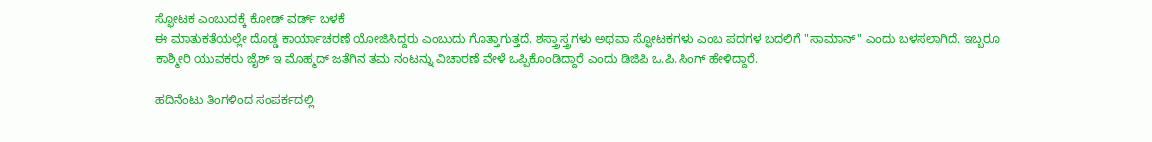ಸ್ಫೋಟಕ ಎಂಬುದಕ್ಕೆ ಕೋಡ್ ವರ್ಡ್ ಬಳಕೆ
ಈ ಮಾತುಕತೆಯಲ್ಲೇ ದೊಡ್ಡ ಕಾರ್ಯಾಚರಣೆ ಯೋಜಿಸಿದ್ದರು ಎಂಬುದು ಗೊತ್ತಾಗುತ್ತದೆ. ಶಸ್ತ್ರಾಸ್ತ್ರಗಳು ಅಥವಾ ಸ್ಫೋಟಕಗಳು ಎಂಬ ಪದಗಳ ಬದಲಿಗೆ "ಸಾಮಾನ್" ಎಂದು ಬಳಸಲಾಗಿದೆ. ಇಬ್ಬರೂ ಕಾಶ್ಮೀರಿ ಯುವಕರು ಜೈಶ್ ಇ ಮೊಹ್ಮದ್ ಜತೆಗಿನ ತಮ ನಂಟನ್ನು ವಿಚಾರಣೆ ವೇಳೆ ಒಪ್ಪಿಕೊಂಡಿದ್ದಾರೆ ಎಂದು ಡಿಜಿಪಿ ಒ.ಪಿ.ಸಿಂಗ್ ಹೇಳಿದ್ದಾರೆ.

ಹದಿನೆಂಟು ತಿಂಗಳಿಂದ ಸಂಪರ್ಕದಲ್ಲಿ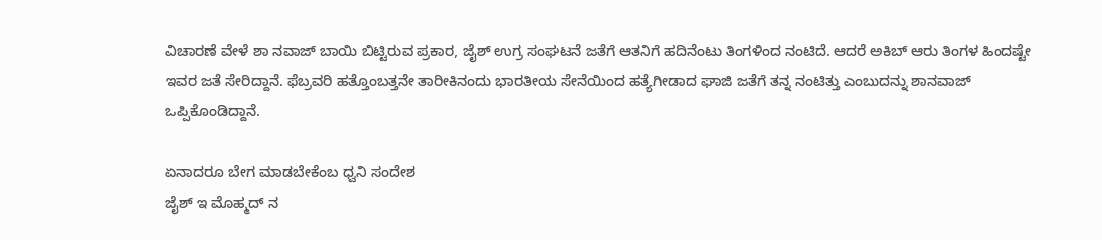ವಿಚಾರಣೆ ವೇಳೆ ಶಾ ನವಾಜ್ ಬಾಯಿ ಬಿಟ್ಟಿರುವ ಪ್ರಕಾರ, ಜೈಶ್ ಉಗ್ರ ಸಂಘಟನೆ ಜತೆಗೆ ಆತನಿಗೆ ಹದಿನೆಂಟು ತಿಂಗಳಿಂದ ನಂಟಿದೆ. ಆದರೆ ಅಕಿಬ್ ಆರು ತಿಂಗಳ ಹಿಂದಷ್ಟೇ ಇವರ ಜತೆ ಸೇರಿದ್ದಾನೆ. ಫೆಬ್ರವರಿ ಹತ್ತೊಂಬತ್ತನೇ ತಾರೀಕಿನಂದು ಭಾರತೀಯ ಸೇನೆಯಿಂದ ಹತ್ಯೆಗೀಡಾದ ಘಾಜಿ ಜತೆಗೆ ತನ್ನ ನಂಟಿತ್ತು ಎಂಬುದನ್ನು ಶಾನವಾಜ್ ಒಪ್ಪಿಕೊಂಡಿದ್ದಾನೆ.

ಏನಾದರೂ ಬೇಗ ಮಾಡಬೇಕೆಂಬ ಧ್ವನಿ ಸಂದೇಶ
ಜೈಶ್ ಇ ಮೊಹ್ಮದ್ ನ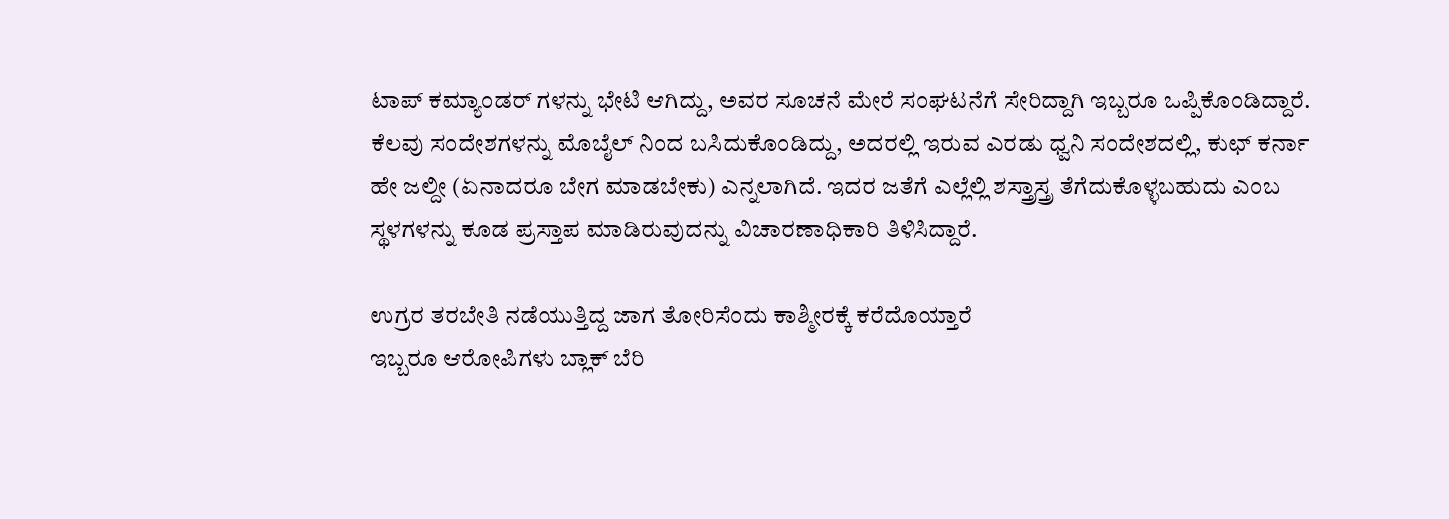ಟಾಪ್ ಕಮ್ಯಾಂಡರ್ ಗಳನ್ನು ಭೇಟಿ ಆಗಿದ್ದು, ಅವರ ಸೂಚನೆ ಮೇರೆ ಸಂಘಟನೆಗೆ ಸೇರಿದ್ದಾಗಿ ಇಬ್ಬರೂ ಒಪ್ಪಿಕೊಂಡಿದ್ದಾರೆ. ಕೆಲವು ಸಂದೇಶಗಳನ್ನು ಮೊಬೈಲ್ ನಿಂದ ಬಸಿದುಕೊಂಡಿದ್ದು, ಅದರಲ್ಲಿ ಇರುವ ಎರಡು ಧ್ವನಿ ಸಂದೇಶದಲ್ಲಿ, ಕುಛ್ ಕರ್ನಾ ಹೇ ಜಲ್ದೀ (ಏನಾದರೂ ಬೇಗ ಮಾಡಬೇಕು) ಎನ್ನಲಾಗಿದೆ. ಇದರ ಜತೆಗೆ ಎಲ್ಲೆಲ್ಲಿ ಶಸ್ತ್ರಾಸ್ತ್ರ ತೆಗೆದುಕೊಳ್ಳಬಹುದು ಎಂಬ ಸ್ಥಳಗಳನ್ನು ಕೂಡ ಪ್ರಸ್ತಾಪ ಮಾಡಿರುವುದನ್ನು ವಿಚಾರಣಾಧಿಕಾರಿ ತಿಳಿಸಿದ್ದಾರೆ.

ಉಗ್ರರ ತರಬೇತಿ ನಡೆಯುತ್ತಿದ್ದ ಜಾಗ ತೋರಿಸೆಂದು ಕಾಶ್ಮೀರಕ್ಕೆ ಕರೆದೊಯ್ತಾರೆ
ಇಬ್ಬರೂ ಆರೋಪಿಗಳು ಬ್ಲಾಕ್ ಬೆರಿ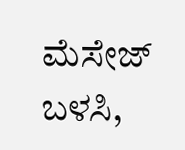ಮೆಸೇಜ್ ಬಳಸಿ,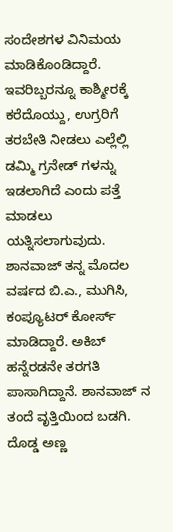ಸಂದೇಶಗಳ ವಿನಿಮಯ ಮಾಡಿಕೊಂಡಿದ್ದಾರೆ. ಇವರಿಬ್ಬರನ್ನೂ ಕಾಶ್ಮೀರಕ್ಕೆ ಕರೆದೊಯ್ದು, ಉಗ್ರರಿಗೆ ತರಬೇತಿ ನೀಡಲು ಎಲ್ಲೆಲ್ಲಿ ಡಮ್ಮಿ ಗ್ರನೇಡ್ ಗಳನ್ನು ಇಡಲಾಗಿದೆ ಎಂದು ಪತ್ತೆ ಮಾಡಲು ಯತ್ನಿಸಲಾಗುವುದು. ಶಾನವಾಜ್ ತನ್ನ ಮೊದಲ ವರ್ಷದ ಬಿ.ಎ., ಮುಗಿಸಿ, ಕಂಪ್ಯೂಟರ್ ಕೋರ್ಸ್ ಮಾಡಿದ್ದಾರೆ. ಅಕಿಬ್ ಹನ್ನೆರಡನೇ ತರಗತಿ ಪಾಸಾಗಿದ್ದಾನೆ. ಶಾನವಾಜ್ ನ ತಂದೆ ವೃತ್ತಿಯಿಂದ ಬಡಗಿ. ದೊಡ್ಡ ಅಣ್ಣ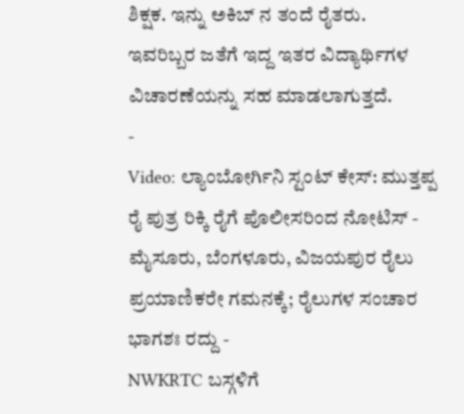ಶಿಕ್ಷಕ. ಇನ್ನು ಅಕಿಬ್ ನ ತಂದೆ ರೈತರು. ಇವರಿಬ್ಬರ ಜತೆಗೆ ಇದ್ದ ಇತರ ವಿದ್ಯಾರ್ಥಿಗಳ ವಿಚಾರಣೆಯನ್ನು ಸಹ ಮಾಡಲಾಗುತ್ತದೆ.
-
Video: ಲ್ಯಾಂಬೋರ್ಗಿನಿ ಸ್ಟಂಟ್ ಕೇಸ್: ಮುತ್ತಪ್ಪ ರೈ ಪುತ್ರ ರಿಕ್ಕಿ ರೈಗೆ ಪೊಲೀಸರಿಂದ ನೋಟಿಸ್ -
ಮೈಸೂರು, ಬೆಂಗಳೂರು, ವಿಜಯಪುರ ರೈಲು ಪ್ರಯಾಣಿಕರೇ ಗಮನಕ್ಕೆ; ರೈಲುಗಳ ಸಂಚಾರ ಭಾಗಶಃ ರದ್ದು -
NWKRTC ಬಸ್ಗಳಿಗೆ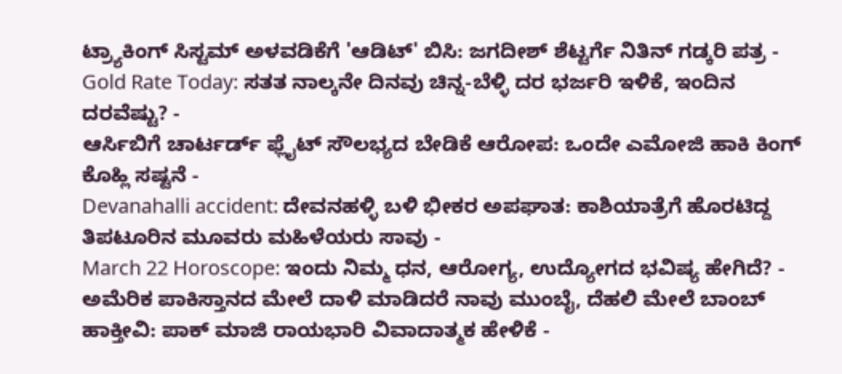ಟ್ರ್ಯಾಕಿಂಗ್ ಸಿಸ್ಟಮ್ ಅಳವಡಿಕೆಗೆ 'ಆಡಿಟ್' ಬಿಸಿ: ಜಗದೀಶ್ ಶೆಟ್ಟರ್ಗೆ ನಿತಿನ್ ಗಡ್ಕರಿ ಪತ್ರ -
Gold Rate Today: ಸತತ ನಾಲ್ಕನೇ ದಿನವು ಚಿನ್ನ-ಬೆಳ್ಳಿ ದರ ಭರ್ಜರಿ ಇಳಿಕೆ, ಇಂದಿನ ದರವೆಷ್ಟು? -
ಆರ್ಸಿಬಿಗೆ ಚಾರ್ಟರ್ಡ್ ಫ್ಲೈಟ್ ಸೌಲಭ್ಯದ ಬೇಡಿಕೆ ಆರೋಪ: ಒಂದೇ ಎಮೋಜಿ ಹಾಕಿ ಕಿಂಗ್ ಕೊಹ್ಲಿ ಸಷ್ಟನೆ -
Devanahalli accident: ದೇವನಹಳ್ಳಿ ಬಳಿ ಭೀಕರ ಅಪಘಾತ: ಕಾಶಿಯಾತ್ರೆಗೆ ಹೊರಟಿದ್ದ ತಿಪಟೂರಿನ ಮೂವರು ಮಹಿಳೆಯರು ಸಾವು -
March 22 Horoscope: ಇಂದು ನಿಮ್ಮ ಧನ, ಆರೋಗ್ಯ, ಉದ್ಯೋಗದ ಭವಿಷ್ಯ ಹೇಗಿದೆ? -
ಅಮೆರಿಕ ಪಾಕಿಸ್ತಾನದ ಮೇಲೆ ದಾಳಿ ಮಾಡಿದರೆ ನಾವು ಮುಂಬೈ, ದೆಹಲಿ ಮೇಲೆ ಬಾಂಬ್ ಹಾಕ್ತೀವಿ: ಪಾಕ್ ಮಾಜಿ ರಾಯಭಾರಿ ವಿವಾದಾತ್ಮಕ ಹೇಳಿಕೆ -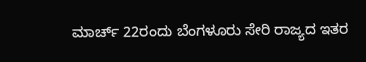ಮಾರ್ಚ್ 22ರಂದು ಬೆಂಗಳೂರು ಸೇರಿ ರಾಜ್ಯದ ಇತರ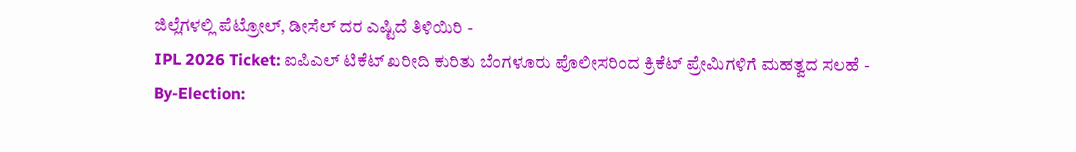ಜಿಲ್ಲೆಗಳಲ್ಲಿ ಪೆಟ್ರೋಲ್, ಡೀಸೆಲ್ ದರ ಎಷ್ಟಿದೆ ತಿಳಿಯಿರಿ -
IPL 2026 Ticket: ಐಪಿಎಲ್ ಟಿಕೆಟ್ ಖರೀದಿ ಕುರಿತು ಬೆಂಗಳೂರು ಪೊಲೀಸರಿಂದ ಕ್ರಿಕೆಟ್ ಪ್ರೇಮಿಗಳಿಗೆ ಮಹತ್ವದ ಸಲಹೆ -
By-Election: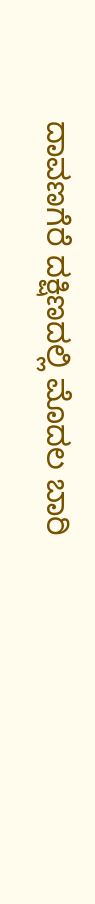ದಾವಣಗೆರೆ ದಕ್ಷಿಣದಲ್ಲಿ ಮೊದಲ ಬಾರಿ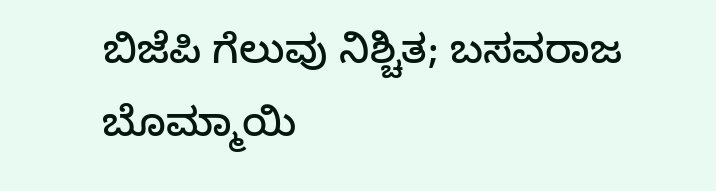ಬಿಜೆಪಿ ಗೆಲುವು ನಿಶ್ಚಿತ; ಬಸವರಾಜ ಬೊಮ್ಮಾಯಿ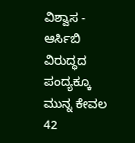ವಿಶ್ವಾಸ -
ಆರ್ಸಿಬಿ ವಿರುದ್ಧದ ಪಂದ್ಯಕ್ಕೂ ಮುನ್ನ ಕೇವಲ 42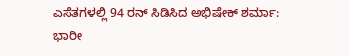ಎಸೆತಗಳಲ್ಲಿ 94 ರನ್ ಸಿಡಿಸಿದ ಅಭಿಷೇಕ್ ಶರ್ಮಾ: ಭಾರೀ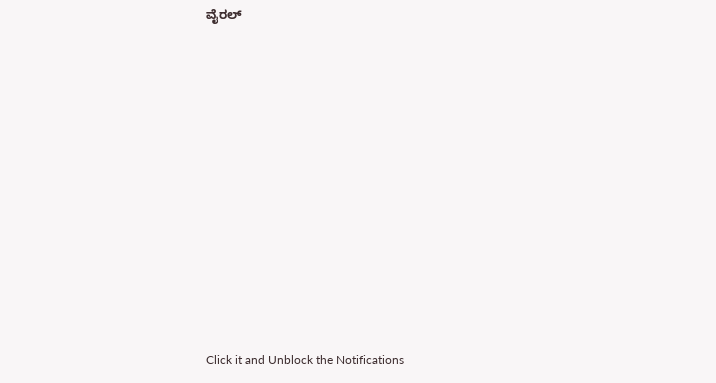ವೈರಲ್












Click it and Unblock the Notifications